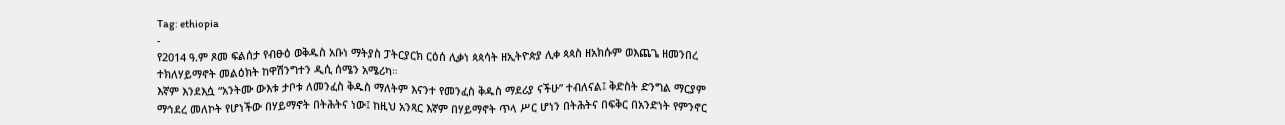Tag: ethiopia
-
የ2014 ዓ.ም ጾመ ፍልሰታ የብፁዕ ወቅዱስ አቡነ ማትያስ ፓትርያርክ ርዕሰ ሊቃነ ጳጳሳት ዘኢትዮጵያ ሊቀ ጳጳስ ዘአክሱም ወእጨጌ ዘመንበረ ተክለሃይማኖት መልዕክት ከዋሽንግተን ዲሲ ሰሜን አሜሪካ።
እኛም እንደእሷ “አንትሙ ውእቱ ታቦቱ ለመንፈስ ቅዱስ ማለትም እናንተ የመንፈስ ቅዱስ ማደሪያ ናችሁ” ተብለናል፤ ቅድስት ድንግል ማርያም ማኅደረ መለኮት የሆነችው በሃይማኖት በትሕትና ነው፤ ከዚህ አንጻር እኛም በሃይማኖት ጥላ ሥር ሆነን በትሕትና በፍቅር በአንድነት የምንኖር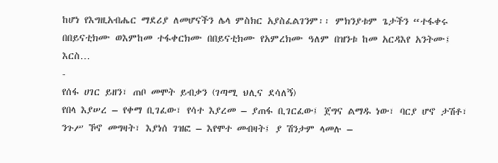ከሆነ የእግዚአብሔር ማደሪያ ለመሆናችን ሌላ ምስክር አያስፈልገንም፡፡ ምክንያቱም ጌታችን “ተፋቀሩ በበይናቲክሙ ወእምከመ ተፋቀርክሙ በበይናቲክሙ የአምረክሙ ዓለም በዝንቱ ከመ አርዳእየ አንትሙ፤ እርስ…
-
የሰፋ ሀገር ይዘን፣ ጠቦ መሞት ይብቃን (ገጣሚ ህሊና ደሳለኝ)
የበላ እያሠረ – የቀማ ቢገፈው፣ የሳተ እያረመ – ያጠፋ ቢገርፈው፤ ጀግና ልማዱ ነው፣ ባርያ ሆኖ ታሽቶ፣ ንጉሥ ኾኖ መግዛት፣ እያነሰ ገዝፎ – እየሞተ መብዛት፤ ያ ሽንታም ላመሉ –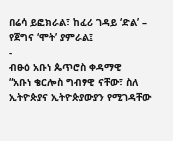በሬሳ ይፎክራል፣ ከፈሪ ገዳይ ‘ድል’ – የጀግና ‘ሞት’ ያምራል፤
-
ብፁዕ አቡነ ጴጥሮስ ቀዳማዊ
“አቡነ ቄርሎስ ግብፃዊ ናቸው፣ ስለ ኢትዮጵያና ኢትዮጵያውያን የሚገዳቸው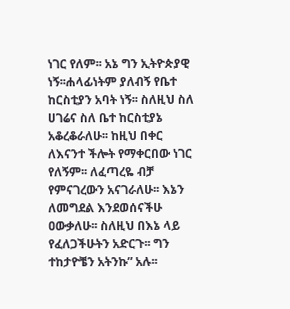ነገር የለም፡፡ አኔ ግን ኢትዮጵያዊ ነኝ፡፡ሐላፊነትም ያለብኝ የቤተ ከርስቲያን አባት ነኝ፡፡ ስለዚህ ስለ ሀገሬና ስለ ቤተ ከርስቲያኔ አቆረቆራለሁ፡፡ ከዚህ በቀር ለእናንተ ችሎት የማቀርበው ነገር የለኝም፡፡ ለፈጣረዬ ብቻ የምናገረውን አናገራለሁ፡፡ እኔን ለመግደል እንደወሰናችሁ ዐውቃለሁ፡፡ ስለዚህ በእኔ ላይ የፈለጋችሁትን አድርጉ፡፡ ግን ተከታዮቼን አትንኩ” አሉ፡፡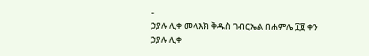-
ኃያሉ ሊቀ መላእክ ቅዱስ ገብርኤል በሐምሌ ፲፱ ቀን
ኃያሉ ሊቀ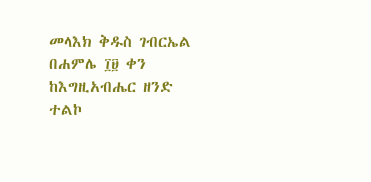መላእክ ቅዱስ ገብርኤል በሐምሌ ፲፱ ቀን ከእግዚአብሔር ዘንድ ተልኮ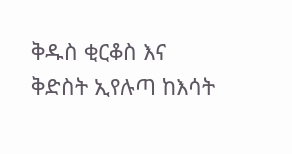ቅዱስ ቂርቆስ እና ቅድስት ኢየሉጣ ከእሳት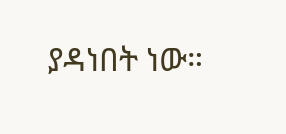ያዳነበት ነው።